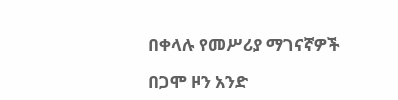በቀላሉ የመሥሪያ ማገናኛዎች

በጋሞ ዞን አንድ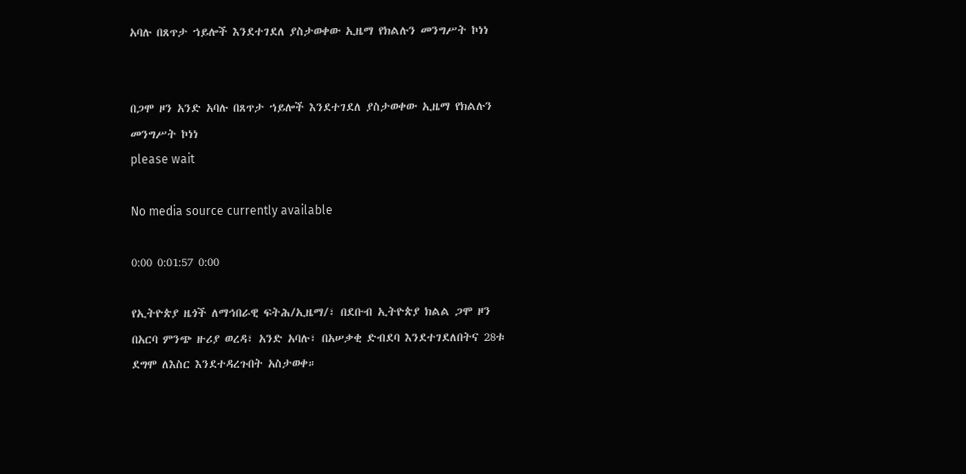አባሉ በጸጥታ ኀይሎች እንደተገደለ ያስታወቀው ኢዜማ የክልሉን መንግሥት ኮነነ


በጋሞ ዞን አንድ አባሉ በጸጥታ ኀይሎች እንደተገደለ ያስታወቀው ኢዜማ የክልሉን መንግሥት ኮነነ
please wait

No media source currently available

0:00 0:01:57 0:00

የኢትዮጵያ ዜጎች ለማኅበራዊ ፍትሕ/ኢዜማ/፣ በደቡብ ኢትዮጵያ ክልል ጋሞ ዞን በአርባ ምንጭ ዙሪያ ወረዳ፣ አንድ አባሉ፣ በአሠቃቂ ድብደባ እንደተገደለበትና 28ቱ ደግሞ ለእስር እንደተዳረጉበት አስታወቀ።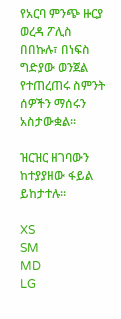የአርባ ምንጭ ዙርያ ወረዳ ፖሊስ በበኩሉ፣ በነፍስ ግድያው ወንጀል የተጠረጠሩ ስምንት ሰዎችን ማሰሩን አስታውቋል።

ዝርዝር ዘገባውን ከተያያዘው ፋይል ይከታተሉ፡፡

XS
SM
MD
LG